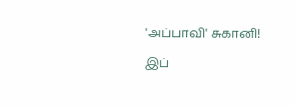'அப்பாவி' சுகானி!

இப்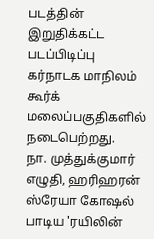படத்தின் இறுதிக்கட்ட படப்பிடிப்பு கர்நாடக மாநிலம் கூர்க் மலைப்பகுதிகளில் நடைபெற்றது.
நா. முத்துக்குமார் எழுதி, ஹரிஹரன் ஸ்ரேயா கோஷல் பாடிய 'ரயிலின்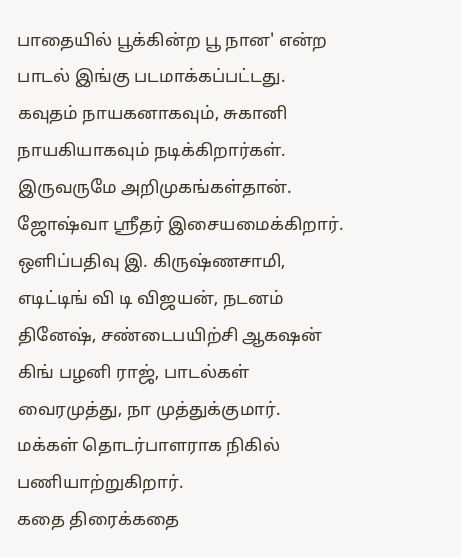பாதையில் பூக்கின்ற பூ நான' என்ற பாடல் இங்கு படமாக்கப்பட்டது.
கவுதம் நாயகனாகவும், சுகானி நாயகியாகவும் நடிக்கிறார்கள். இருவருமே அறிமுகங்கள்தான்.
ஜோஷ்வா ஸ்ரீதர் இசையமைக்கிறார். ஒளிப்பதிவு இ. கிருஷ்ணசாமி, எடிட்டிங் வி டி விஜயன், நடனம் தினேஷ், சண்டைபயிற்சி ஆகஷன் கிங் பழனி ராஜ், பாடல்கள் வைரமுத்து, நா முத்துக்குமார்.
மக்கள் தொடர்பாளராக நிகில் பணியாற்றுகிறார்.
கதை திரைக்கதை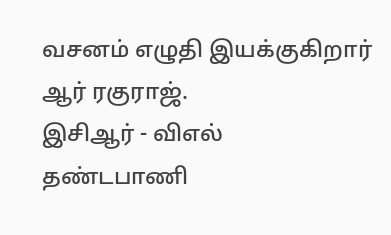வசனம் எழுதி இயக்குகிறார் ஆர் ரகுராஜ்.
இசிஆர் - விஎல் தண்டபாணி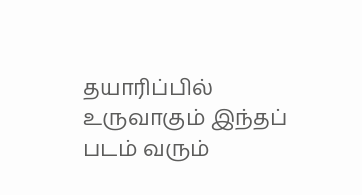தயாரிப்பில் உருவாகும் இந்தப் படம் வரும்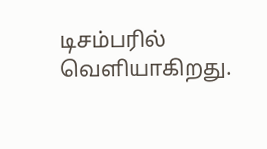டிசம்பரில் வெளியாகிறது.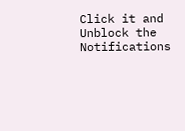Click it and Unblock the Notifications